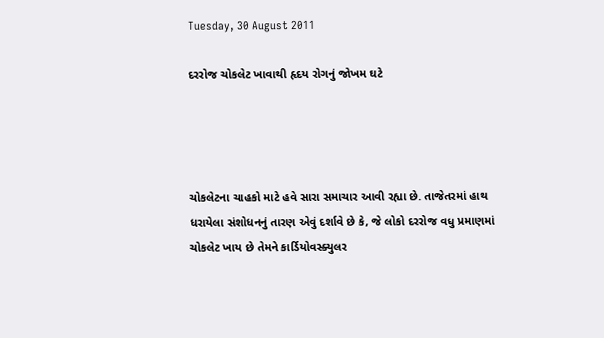Tuesday, 30 August 2011

દરરોજ ચોકલેટ ખાવાથી હૃદય રોગનું જોખમ ઘટે




ચોકલેટના ચાહકો માટે હવે સારા સમાચાર આવી રહ્યા છે. તાજેતરમાં હાથ ધરાયેલા સંશોધનનું તારણ એવું દર્શાવે છે કે, જે લોકો દરરોજ વધુ પ્રમાણમાં ચોકલેટ ખાય છે તેમને કાર્ડિયોવસ્ક્યુલર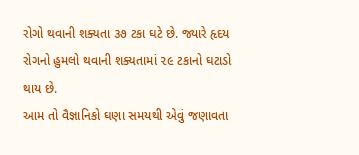રોગો થવાની શક્યતા ૩૭ ટકા ઘટે છે. જ્યારે હૃદય રોગનો હુમલો થવાની શક્યતામાં ૨૯ ટકાનો ઘટાડો થાય છે.
આમ તો વૈજ્ઞાનિકો ઘણા સમયથી એવું જણાવતા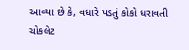આવ્યા છે કે, વધારે પડતું કોકો ધરાવતી ચોકલેટ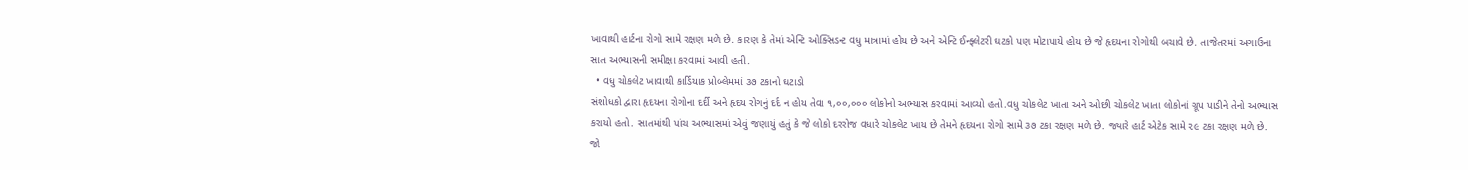ખાવાથી હાર્ટના રોગો સામે રક્ષણ મળે છે. કારણ કે તેમાં એન્ટિ ઓક્સિડન્ટ વધુ માત્રામાં હોય છે અને એન્ટિ ઈન્ફ્લેટરી ઘટકો પણ મોટાપાયે હોય છે જે હૃદયના રોગોથી બચાવે છે. તાજેતરમાં અગાઉના સાત અભ્યાસની સમીક્ષા કરવામાં આવી હતી.
  • વધુ ચોકલેટ ખાવાથી કાર્ડિયાક પ્રોબ્લેમમાં ૩૭ ટકાનો ઘટાડો
સંશોધકો દ્વારા હૃદયના રોગોના દર્દી અને હૃદય રોગનું દર્દ ન હોય તેવા ૧,૦૦,૦૦૦ લોકોનો અભ્યાસ કરવામાં આવ્યો હતો.વધુ ચોકલેટ ખાતા અને ઓછી ચોકલેટ ખાતા લોકોનાં ગ્રૂપ પાડીને તેનો અભ્યાસ કરાયો હતો. સાતમાંથી પાંચ અભ્યાસમાં એવું જણાયું હતું કે જે લોકો દરરોજ વધારે ચોકલેટ ખાય છે તેમને હૃદયના રોગો સામે ૩૭ ટકા રક્ષણ મળે છે. જ્યારે હાર્ટ એટેક સામે ૨૯ ટકા રક્ષણ મળે છે. જો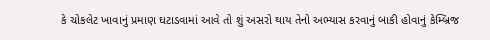કે ચોકલેટ ખાવાનું પ્રમાણ ઘટાડવામાં આવે તો શું અસરો થાય તેનો અભ્યાસ કરવાનું બાકી હોવાનું કેમ્બ્રિજ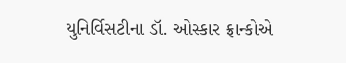યુનિર્વિસટીના ડૉ. ઓસ્કાર ફ્રાન્કોએ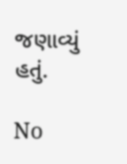જણાવ્યું હતું.

No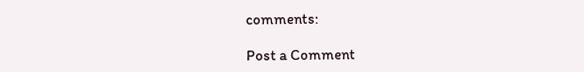comments:

Post a Comment